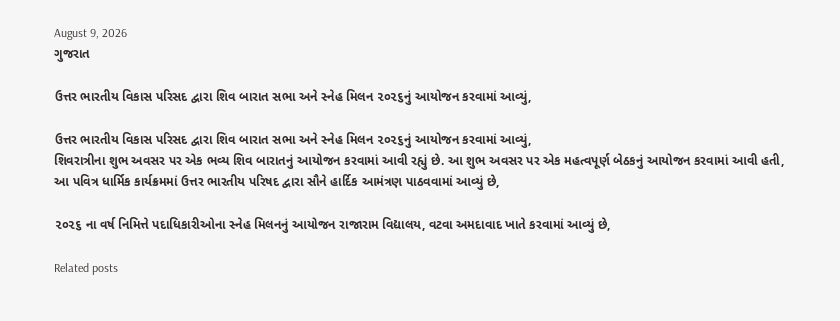August 9, 2026
ગુજરાત

ઉત્તર ભારતીય વિકાસ પરિસદ દ્વારા શિવ બારાત સભા અને સ્નેહ મિલન ૨૦૨૬નું આયોજન કરવામાં આવ્યું,

ઉત્તર ભારતીય વિકાસ પરિસદ દ્વારા શિવ બારાત સભા અને સ્નેહ મિલન ૨૦૨૬નું આયોજન કરવામાં આવ્યું,
શિવરાત્રીના શુભ અવસર પર એક ભવ્ય શિવ બારાતનું આયોજન કરવામાં આવી રહ્યું છે. આ શુભ અવસર પર એક મહત્વપૂર્ણ બેઠકનું આયોજન કરવામાં આવી હતી, આ પવિત્ર ધાર્મિક કાર્યક્રમમાં ઉત્તર ભારતીય પરિષદ દ્વારા સૌને હાર્દિક આમંત્રણ પાઠવવામાં આવ્યું છે,

૨૦૨૬ ના વર્ષ નિમિત્તે પદાધિકારીઓના સ્નેહ મિલનનું આયોજન રાજારામ વિદ્યાલય, વટવા અમદાવાદ ખાતે કરવામાં આવ્યું છે,

Related posts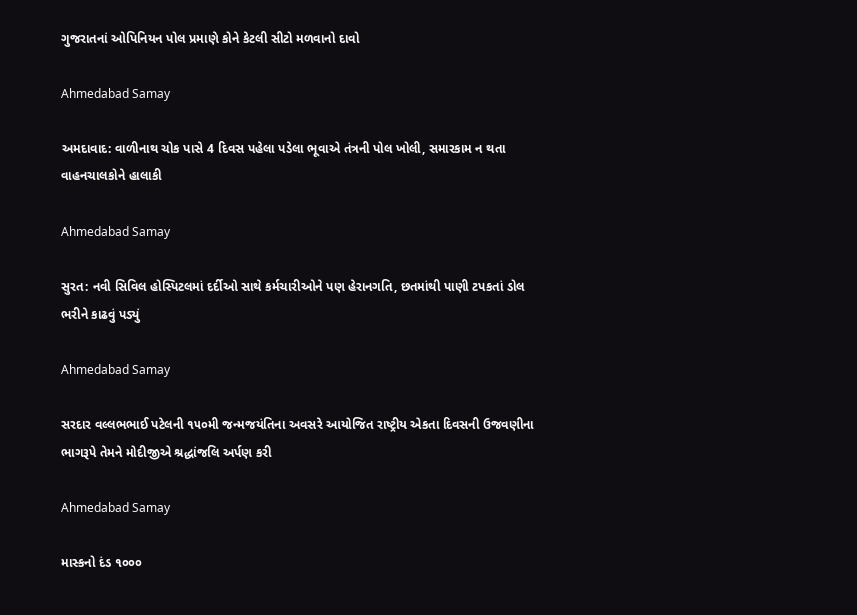ગુજરાતનાં ઓપિનિયન પોલ પ્રમાણે કોને કેટલી સીટો મળવાનો દાવો

Ahmedabad Samay

અમદાવાદ: વાળીનાથ ચોક પાસે 4 દિવસ પહેલા પડેલા ભૂવાએ તંત્રની પોલ ખોલી, સમારકામ ન થતા વાહનચાલકોને હાલાકી

Ahmedabad Samay

સુરત: નવી સિવિલ હોસ્પિટલમાં દર્દીઓ સાથે કર્મચારીઓને પણ હેરાનગતિ, છતમાંથી પાણી ટપકતાં ડોલ ભરીને કાઢવું પડ્યું

Ahmedabad Samay

સરદાર વલ્લભભાઈ પટેલની ૧૫૦મી જન્‍મજયંતિના અવસરે આયોજિત રાષ્‍ટ્રીય એકતા દિવસની ઉજવણીના ભાગરૂપે તેમને મોદીજીએ શ્રદ્ધાંજલિ અર્પણ કરી

Ahmedabad Samay

માસ્કનો દંડ ૧૦૦૦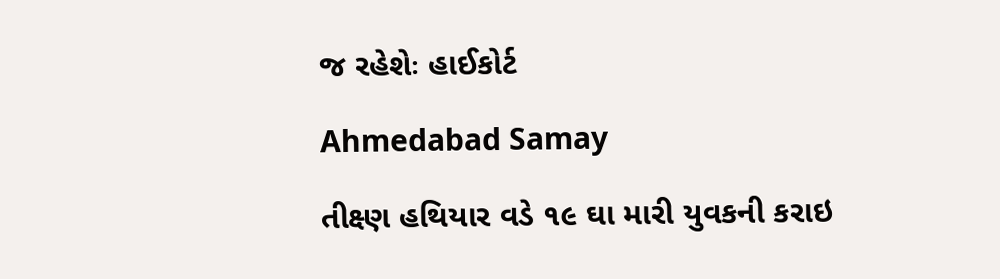જ રહેશેઃ હાઈકોર્ટ

Ahmedabad Samay

તીક્ષ્ણ હથિયાર વડે ૧૯ ઘા મારી યુવકની કરાઇ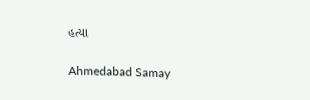હત્યા

Ahmedabad Samay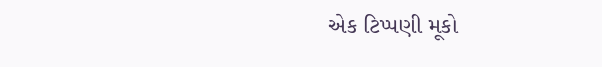એક ટિપ્પણી મૂકો